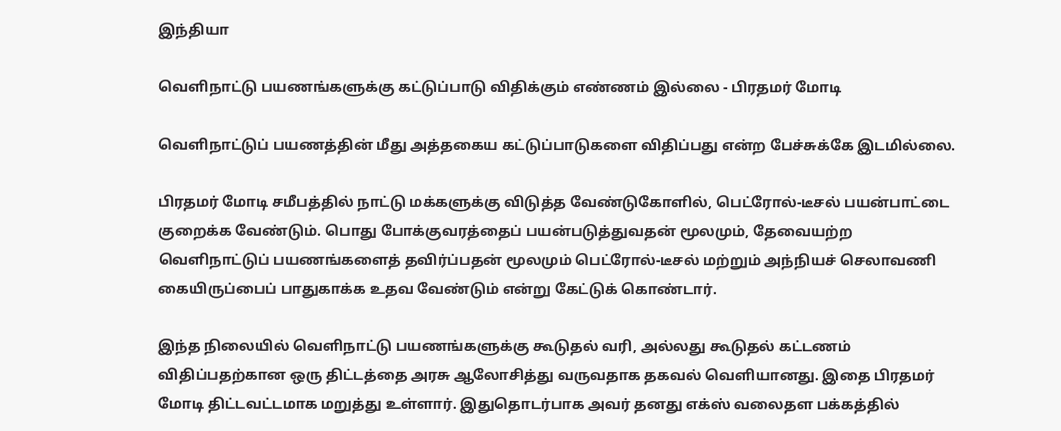இந்தியா

வெளிநாட்டு பயணங்களுக்கு கட்டுப்பாடு விதிக்கும் எண்ணம் இல்லை - பிரதமர் மோடி

வெளிநாட்டுப் பயணத்தின் மீது அத்தகைய கட்டுப்பாடுகளை விதிப்பது என்ற பேச்சுக்கே இடமில்லை.

பிரதமர் மோடி சமீபத்தில் நாட்டு மக்களுக்கு விடுத்த வேண்டுகோளில், பெட்ரோல்-டீசல் பயன்பாட்டை குறைக்க வேண்டும். பொது போக்குவரத்தைப் பயன்படுத்துவதன் மூலமும், தேவையற்ற வெளிநாட்டுப் பயணங்களைத் தவிர்ப்பதன் மூலமும் பெட்ரோல்-டீசல் மற்றும் அந்நியச் செலாவணி கையிருப்பைப் பாதுகாக்க உதவ வேண்டும் என்று கேட்டுக் கொண்டார்.

இந்த நிலையில் வெளிநாட்டு பயணங்களுக்கு கூடுதல் வரி, அல்லது கூடுதல் கட்டணம் விதிப்பதற்கான ஒரு திட்டத்தை அரசு ஆலோசித்து வருவதாக தகவல் வெளியானது. இதை பிரதமர் மோடி திட்டவட்டமாக மறுத்து உள்ளார். இதுதொடர்பாக அவர் தனது எக்ஸ் வலைதள பக்கத்தில்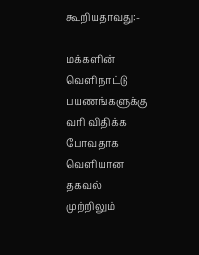கூறியதாவது:-

மக்களின் வெளிநாட்டு பயணங்களுக்கு வரி விதிக்க போவதாக வெளியான தகவல் முற்றிலும்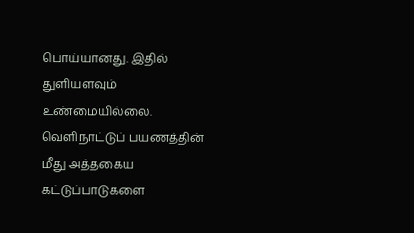பொய்யானது. இதில் துளியளவும் உண்மையில்லை. வெளிநாட்டுப் பயணத்தின் மீது அத்தகைய கட்டுப்பாடுகளை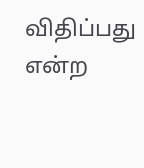விதிப்பது என்ற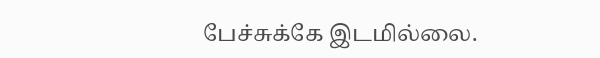பேச்சுக்கே இடமில்லை.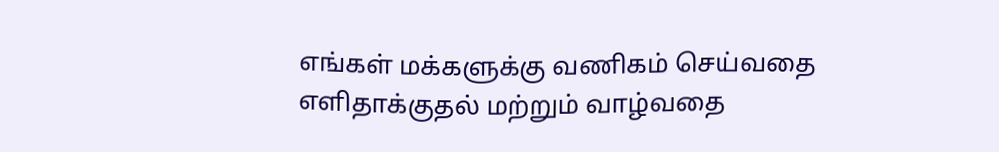எங்கள் மக்களுக்கு வணிகம் செய்வதை எளிதாக்குதல் மற்றும் வாழ்வதை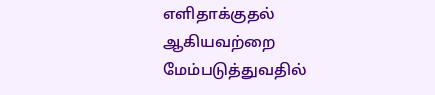எளிதாக்குதல் ஆகியவற்றை மேம்படுத்துவதில்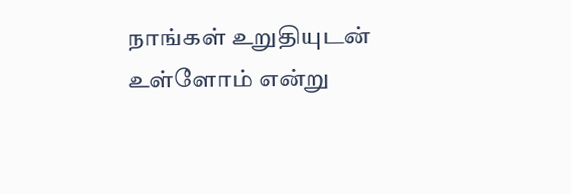நாங்கள் உறுதியுடன் உள்ளோம் என்று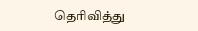தெரிவித்து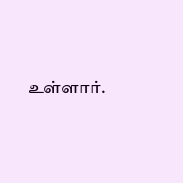உள்ளார்.